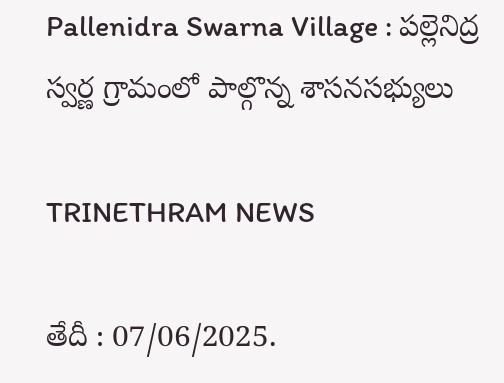Pallenidra Swarna Village : పల్లెనిద్ర స్వర్ణ గ్రామంలో పాల్గొన్న శాసనసభ్యులు

TRINETHRAM NEWS

తేదీ : 07/06/2025.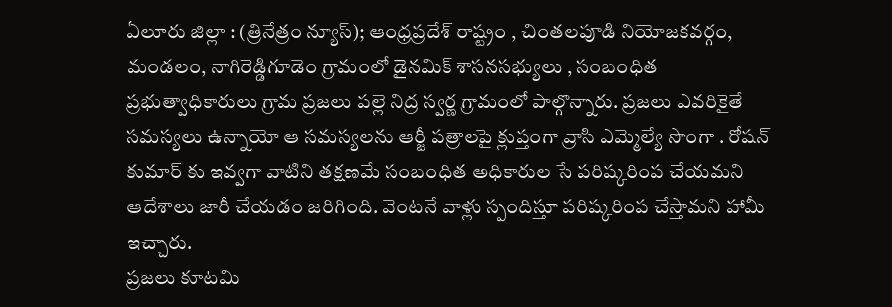ఏలూరు జిల్లా : (త్రినేత్రం న్యూస్); ఆంధ్రప్రదేశ్ రాష్ట్రం , చింతలపూడి నియోజకవర్గం, మండలం, నాగిరెడ్డిగూడెం గ్రామంలో డైనమిక్ శాసనసభ్యులు , సంబంధిత ప్రభుత్వాధికారులు గ్రామ ప్రజలు పల్లె నిద్ర స్వర్ణ గ్రామంలో పాల్గొన్నారు. ప్రజలు ఎవరికైతే సమస్యలు ఉన్నాయో ఆ సమస్యలను ఆర్జీ పత్రాలపై క్లుప్తంగా వ్రాసి ఎమ్మెల్యే సొంగా . రోషన్ కుమార్ కు ఇవ్వగా వాటిని తక్షణమే సంబంధిత అధికారుల సే పరిష్కరింప చేయమని ఆదేశాలు జారీ చేయడం జరిగింది. వెంటనే వాళ్లు స్పందిస్తూ పరిష్కరింప చేస్తామని హామీ ఇచ్చారు.
ప్రజలు కూటమి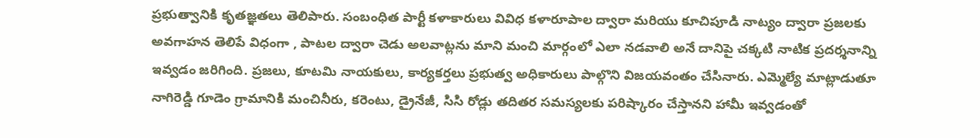ప్రభుత్వానికి కృతజ్ఞతలు తెలిపారు. సంబంధిత పార్టీ కళాకారులు వివిధ కళారూపాల ద్వారా మరియు కూచిపూడి నాట్యం ద్వారా ప్రజలకు అవగాహన తెలిపే విధంగా , పాటల ద్వారా చెడు అలవాట్లను మాని మంచి మార్గంలో ఎలా నడవాలి అనే దానిపై చక్కటి నాటిక ప్రదర్శనాన్ని ఇవ్వడం జరిగింది. ప్రజలు, కూటమి నాయకులు, కార్యకర్తలు ప్రభుత్వ అధికారులు పాల్గొని విజయవంతం చేసినారు. ఎమ్మెల్యే మాట్లాడుతూ నాగిరెడ్డి గూడెం గ్రామానికి మంచినీరు, కరెంటు, డ్రైనేజీ, సిసి రోడ్లు తదితర సమస్యలకు పరిష్కారం చేస్తానని హామీ ఇవ్వడంతో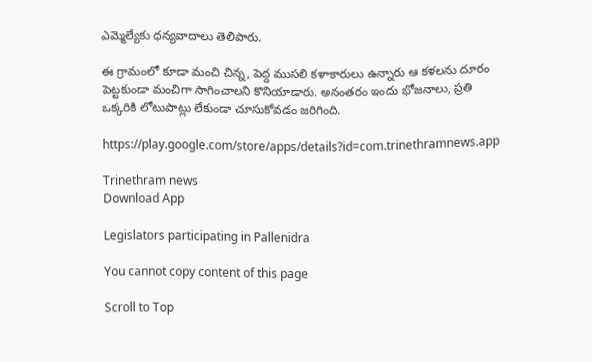ఎమ్మెల్యేకు ధన్యవాదాలు తెలిపారు.

ఈ గ్రామంలో కూడా మంచి చిన్న, పెద్ద ముసలి కళాకారులు ఉన్నారు ఆ కళలను దూరం పెట్టకుండా మంచిగా సాగించాలని కొనియాడారు. అనంతరం ఇందు భోజనాలు, ప్రతి ఒక్కరికి లోటుపాట్లు లేకుండా చూసుకోవడం జరిగింది.

https://play.google.com/store/apps/details?id=com.trinethramnews.app

Trinethram news
Download App

Legislators participating in Pallenidra

You cannot copy content of this page

Scroll to Top